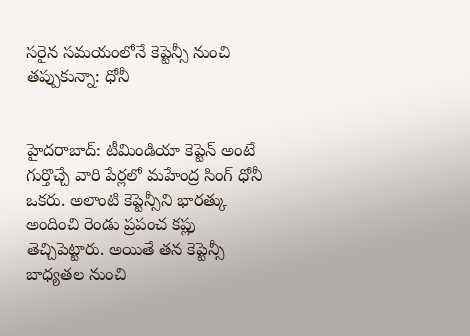సరైన సమయంలోనే కెప్టెన్సీ నుంచి తప్పుకున్నా: ధోనీ


హైదరాబాద్: టీమిండియా కెప్టెన్ అంటే గుర్తొచ్చే వారి పేర్లలో మహేంద్ర సింగ్ ధోనీ ఒకరు. అలాంటి కెప్టెన్సీని భారత్కు అందించి రెండు ప్రపంచ కప్లు తెచ్చిపెట్టారు. అయితే తన కెప్టెన్సీ బాధ్యతల నుంచి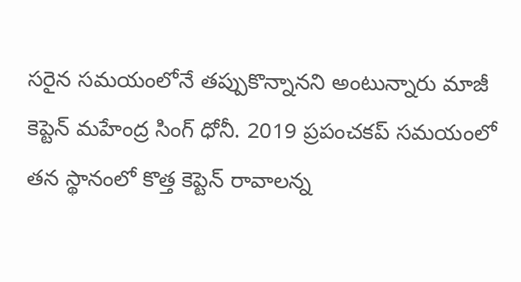సరైన సమయంలోనే తప్పుకొన్నానని అంటున్నారు మాజీ కెప్టెన్ మహేంద్ర సింగ్ ధోనీ. 2019 ప్రపంచకప్ సమయంలో తన స్థానంలో కొత్త కెప్టెన్ రావాలన్న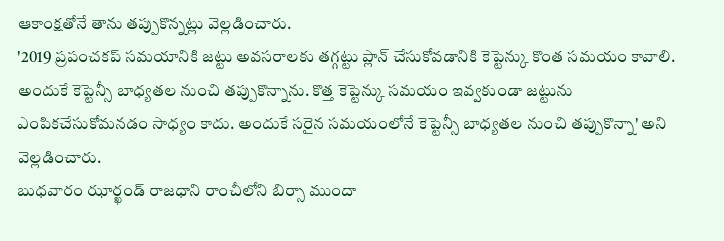ఆకాంక్షతోనే తాను తప్పుకొన్నట్లు వెల్లడించారు.
'2019 ప్రపంచకప్ సమయానికి జట్టు అవసరాలకు తగ్గట్టు ప్లాన్ చేసుకోవడానికి కెప్టెన్కు కొంత సమయం కావాలి. అందుకే కెప్టెన్సీ బాధ్యతల నుంచి తప్పుకొన్నాను. కొత్త కెప్టెన్కు సమయం ఇవ్వకుండా జట్టును ఎంపికచేసుకోమనడం సాధ్యం కాదు. అందుకే సరైన సమయంలోనే కెప్టెన్సీ బాధ్యతల నుంచి తప్పుకొన్నా' అని వెల్లడించారు.
బుధవారం ఝార్ఖండ్ రాజధాని రాంచీలోని బిర్సా ముందా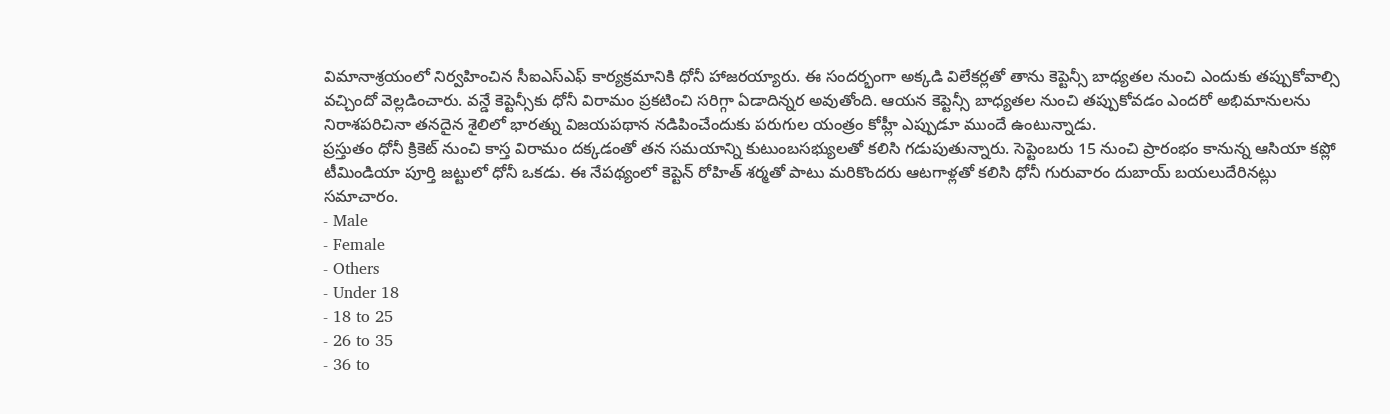విమానాశ్రయంలో నిర్వహించిన సీఐఎస్ఎఫ్ కార్యక్రమానికి ధోనీ హాజరయ్యారు. ఈ సందర్భంగా అక్కడి విలేకర్లతో తాను కెప్టెన్సీ బాధ్యతల నుంచి ఎందుకు తప్పుకోవాల్సి వచ్చిందో వెల్లడించారు. వన్డే కెప్టెన్సీకు ధోనీ విరామం ప్రకటించి సరిగ్గా ఏడాదిన్నర అవుతోంది. ఆయన కెప్టెన్సీ బాధ్యతల నుంచి తప్పుకోవడం ఎందరో అభిమానులను నిరాశపరిచినా తనదైన శైలిలో భారత్ను విజయపథాన నడిపించేందుకు పరుగుల యంత్రం కోహ్లీ ఎప్పుడూ ముందే ఉంటున్నాడు.
ప్రస్తుతం ధోనీ క్రికెట్ నుంచి కాస్త విరామం దక్కడంతో తన సమయాన్ని కుటుంబసభ్యులతో కలిసి గడుపుతున్నారు. సెప్టెంబరు 15 నుంచి ప్రారంభం కానున్న ఆసియా కప్లో టీమిండియా పూర్తి జట్టులో ధోనీ ఒకడు. ఈ నేపథ్యంలో కెప్టెన్ రోహిత్ శర్మతో పాటు మరికొందరు ఆటగాళ్లతో కలిసి ధోనీ గురువారం దుబాయ్ బయలుదేరినట్లు సమాచారం.
- Male
- Female
- Others
- Under 18
- 18 to 25
- 26 to 35
- 36 to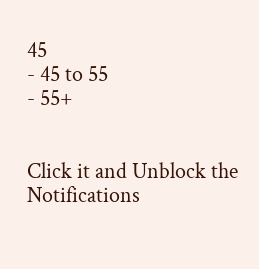45
- 45 to 55
- 55+


Click it and Unblock the Notifications